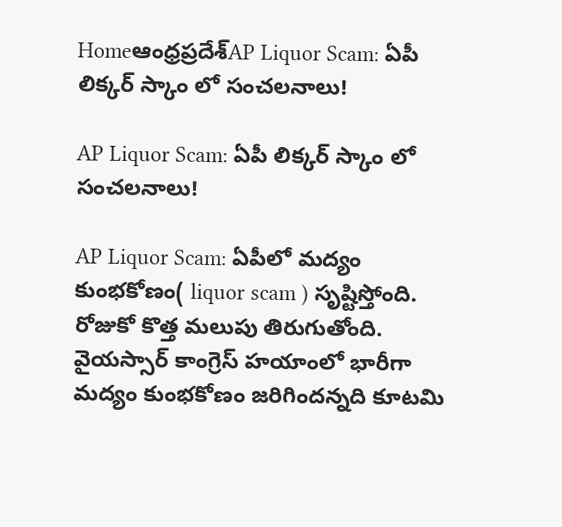Homeఆంధ్రప్రదేశ్‌AP Liquor Scam: ఏపీ లిక్కర్ స్కాం లో సంచలనాలు!

AP Liquor Scam: ఏపీ లిక్కర్ స్కాం లో సంచలనాలు!

AP Liquor Scam: ఏపీలో మద్యం కుంభకోణం( liquor scam ) సృష్టిస్తోంది. రోజుకో కొత్త మలుపు తిరుగుతోంది. వైయస్సార్ కాంగ్రెస్ హయాంలో భారీగా మద్యం కుంభకోణం జరిగిందన్నది కూటమి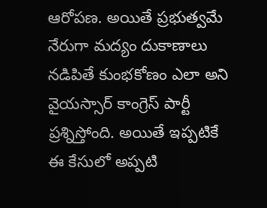ఆరోపణ. అయితే ప్రభుత్వమే నేరుగా మద్యం దుకాణాలు నడిపితే కుంభకోణం ఎలా అని వైయస్సార్ కాంగ్రెస్ పార్టీ ప్రశ్నిస్తోంది. అయితే ఇప్పటికే ఈ కేసులో అప్పటి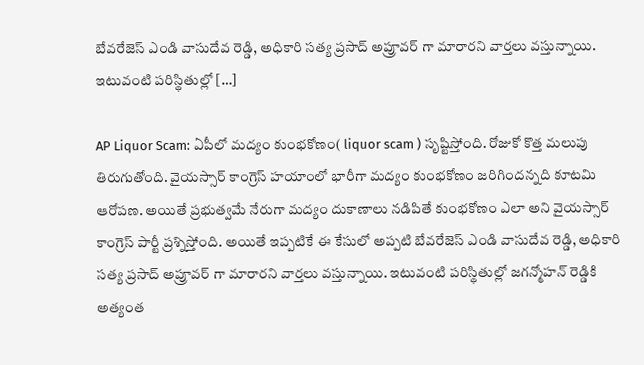బేవరేజెస్ ఎండి వాసుదేవ రెడ్డి, అధికారి సత్య ప్రసాద్ అప్రూవర్ గా మారారని వార్తలు వస్తున్నాయి. ఇటువంటి పరిస్థితుల్లో […]

AP Liquor Scam: ఏపీలో మద్యం కుంభకోణం( liquor scam ) సృష్టిస్తోంది. రోజుకో కొత్త మలుపు తిరుగుతోంది. వైయస్సార్ కాంగ్రెస్ హయాంలో భారీగా మద్యం కుంభకోణం జరిగిందన్నది కూటమి ఆరోపణ. అయితే ప్రభుత్వమే నేరుగా మద్యం దుకాణాలు నడిపితే కుంభకోణం ఎలా అని వైయస్సార్ కాంగ్రెస్ పార్టీ ప్రశ్నిస్తోంది. అయితే ఇప్పటికే ఈ కేసులో అప్పటి బేవరేజెస్ ఎండి వాసుదేవ రెడ్డి, అధికారి సత్య ప్రసాద్ అప్రూవర్ గా మారారని వార్తలు వస్తున్నాయి. ఇటువంటి పరిస్థితుల్లో జగన్మోహన్ రెడ్డికి అత్యంత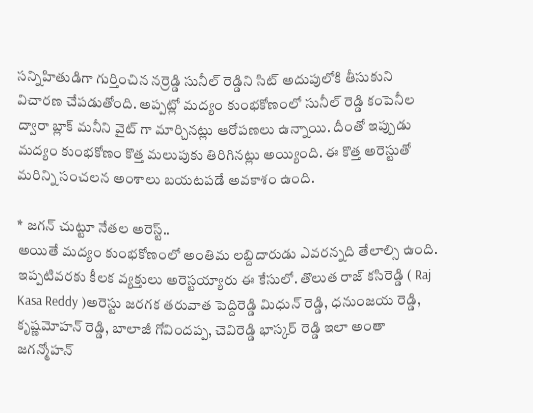సన్నిహితుడిగా గుర్తించిన నర్రెడ్డి సునీల్ రెడ్డిని సిట్ అదుపులోకి తీసుకుని విచారణ చేపడుతోంది. అప్పట్లో మద్యం కుంభకోణంలో సునీల్ రెడ్డి కంపెనీల ద్వారా బ్లాక్ మనీని వైట్ గా మార్చినట్లు ఆరోపణలు ఉన్నాయి. దీంతో ఇప్పుడు మద్యం కుంభకోణం కొత్త మలుపుకు తిరిగినట్లు అయ్యింది. ఈ కొత్త అరెస్టుతో మరిన్ని సంచలన అంశాలు బయటపడే అవకాశం ఉంది.

* జగన్ చుట్టూ నేతల అరెస్ట్..
అయితే మద్యం కుంభకోణంలో అంతిమ లబ్దిదారుడు ఎవరన్నది తేలాల్సి ఉంది. ఇప్పటివరకు కీలక వ్యక్తులు అరెస్టయ్యారు ఈ కేసులో. తొలుత రాజ్ కసిరెడ్డి ( Raj Kasa Reddy )అరెస్టు జరగక తరువాత పెద్దిరెడ్డి మిధున్ రెడ్డి, ధనుంజయ రెడ్డి, కృష్ణమోహన్ రెడ్డి, బాలాజీ గోవిందప్ప, చెవిరెడ్డి భాస్కర్ రెడ్డి ఇలా అంతా జగన్మోహన్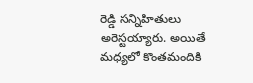రెడ్డి సన్నిహితులు అరెస్టయ్యారు. అయితే మధ్యలో కొంతమందికి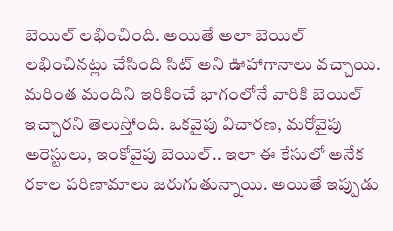బెయిల్ లభించింది. అయితే అలా బెయిల్ లభించినట్లు చేసింది సిట్ అని ఊహాగానాలు వచ్చాయి. మరింత మందిని ఇరికించే భాగంలోనే వారికి బెయిల్ ఇచ్చారని తెలుస్తోంది. ఒకవైపు విచారణ, మరోవైపు అరెస్టులు, ఇంకోవైపు బెయిల్.. ఇలా ఈ కేసులో అనేక రకాల పరిణామాలు జరుగుతున్నాయి. అయితే ఇప్పుడు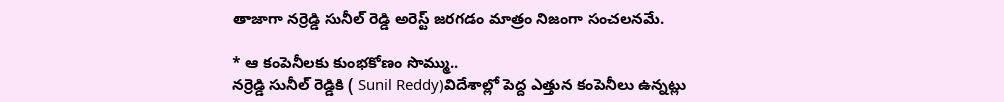తాజాగా నర్రెడ్డి సునీల్ రెడ్డి అరెస్ట్ జరగడం మాత్రం నిజంగా సంచలనమే.

* ఆ కంపెనీలకు కుంభకోణం సొమ్ము..
నర్రెడ్డి సునీల్ రెడ్డికి ( Sunil Reddy)విదేశాల్లో పెద్ద ఎత్తున కంపెనీలు ఉన్నట్లు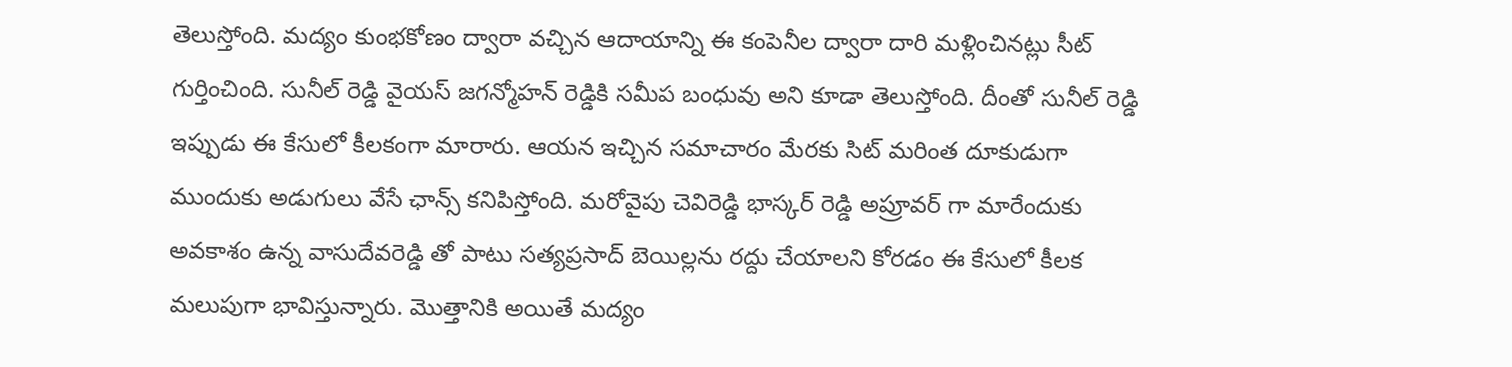తెలుస్తోంది. మద్యం కుంభకోణం ద్వారా వచ్చిన ఆదాయాన్ని ఈ కంపెనీల ద్వారా దారి మళ్లించినట్లు సీట్ గుర్తించింది. సునీల్ రెడ్డి వైయస్ జగన్మోహన్ రెడ్డికి సమీప బంధువు అని కూడా తెలుస్తోంది. దీంతో సునీల్ రెడ్డి ఇప్పుడు ఈ కేసులో కీలకంగా మారారు. ఆయన ఇచ్చిన సమాచారం మేరకు సిట్ మరింత దూకుడుగా ముందుకు అడుగులు వేసే ఛాన్స్ కనిపిస్తోంది. మరోవైపు చెవిరెడ్డి భాస్కర్ రెడ్డి అప్రూవర్ గా మారేందుకు అవకాశం ఉన్న వాసుదేవరెడ్డి తో పాటు సత్యప్రసాద్ బెయిల్లను రద్దు చేయాలని కోరడం ఈ కేసులో కీలక మలుపుగా భావిస్తున్నారు. మొత్తానికి అయితే మద్యం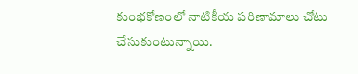కుంభకోణంలో నాటికీయ పరిణామాలు చోటు చేసుకుంటున్నాయి.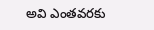అవి ఎంతవరకు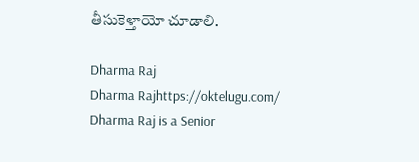తీసుకెళ్తాయో చూడాలి.

Dharma Raj
Dharma Rajhttps://oktelugu.com/
Dharma Raj is a Senior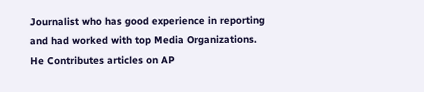Journalist who has good experience in reporting and had worked with top Media Organizations. He Contributes articles on AP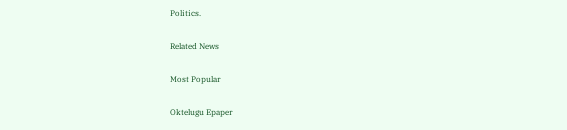Politics.

Related News

Most Popular

Oktelugu Epaper